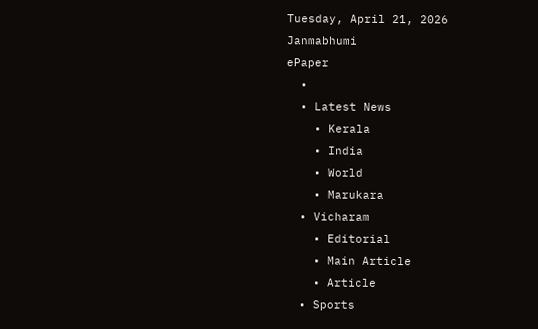Tuesday, April 21, 2026
Janmabhumi
ePaper
  •
  • Latest News
    • Kerala
    • India
    • World
    • Marukara
  • Vicharam
    • Editorial
    • Main Article
    • Article
  • Sports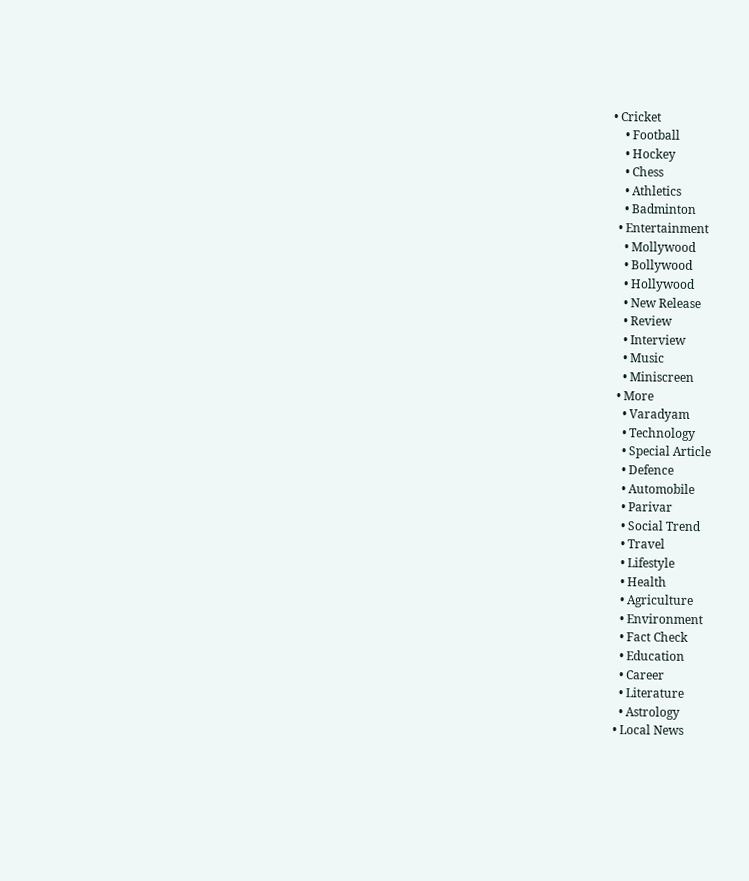• Cricket
    • Football
    • Hockey
    • Chess
    • Athletics
    • Badminton
  • Entertainment
    • Mollywood
    • Bollywood
    • Hollywood
    • New Release
    • Review
    • Interview
    • Music
    • Miniscreen
  • More
    • Varadyam
    • Technology
    • Special Article
    • Defence
    • Automobile
    • Parivar
    • Social Trend
    • Travel
    • Lifestyle
    • Health
    • Agriculture
    • Environment
    • Fact Check
    • Education
    • Career
    • Literature
    • Astrology
  • Local News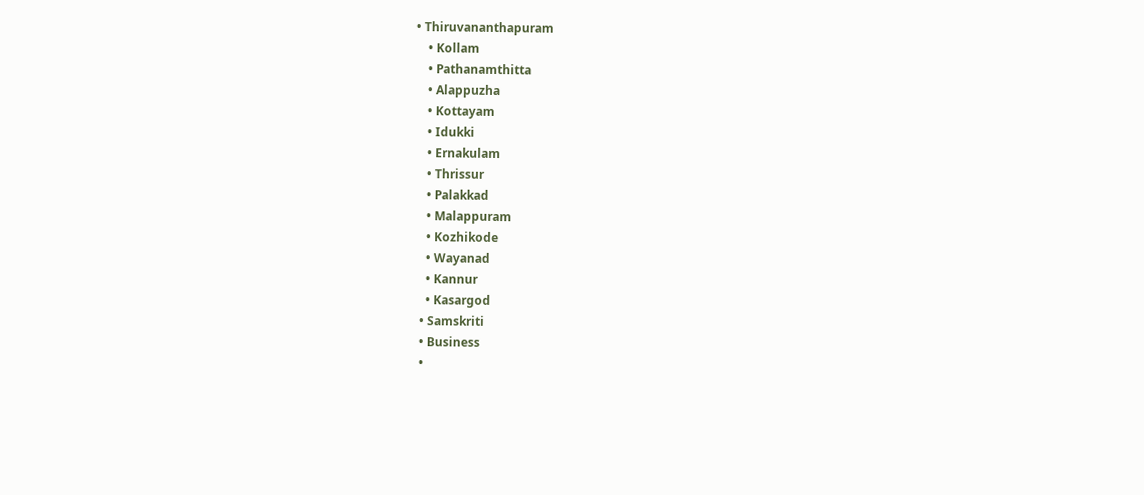• Thiruvananthapuram
    • Kollam
    • Pathanamthitta
    • Alappuzha
    • Kottayam
    • Idukki
    • Ernakulam
    • Thrissur
    • Palakkad
    • Malappuram
    • Kozhikode
    • Wayanad
    • Kannur
    • Kasargod
  • Samskriti
  • Business
  •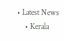• Latest News
    • Kerala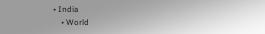• India
    • World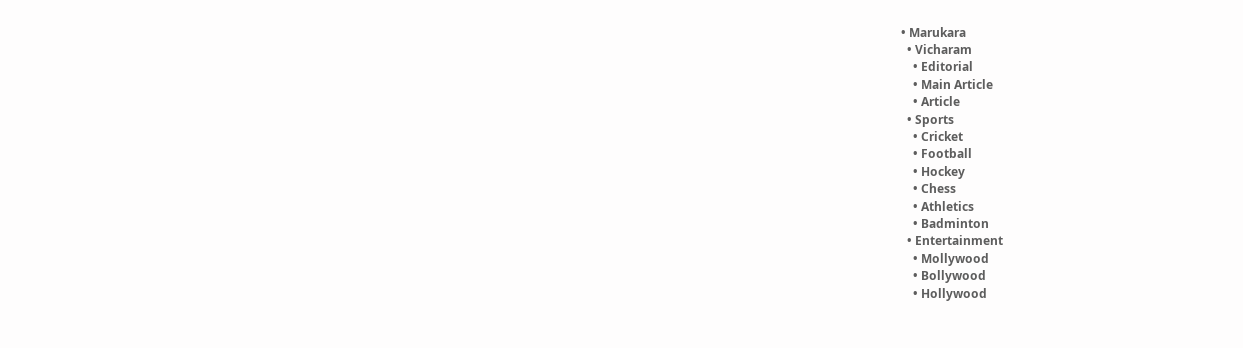• Marukara
  • Vicharam
    • Editorial
    • Main Article
    • Article
  • Sports
    • Cricket
    • Football
    • Hockey
    • Chess
    • Athletics
    • Badminton
  • Entertainment
    • Mollywood
    • Bollywood
    • Hollywood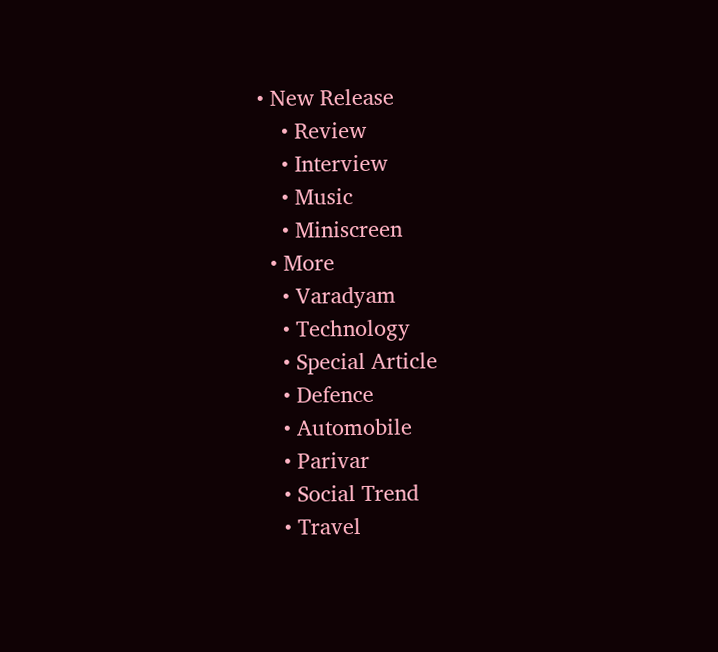• New Release
    • Review
    • Interview
    • Music
    • Miniscreen
  • More
    • Varadyam
    • Technology
    • Special Article
    • Defence
    • Automobile
    • Parivar
    • Social Trend
    • Travel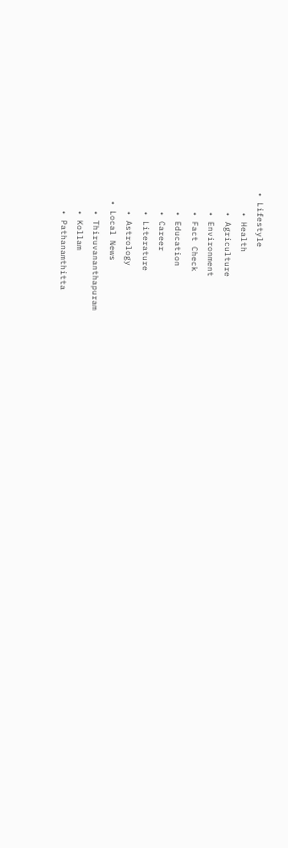• Lifestyle
    • Health
    • Agriculture
    • Environment
    • Fact Check
    • Education
    • Career
    • Literature
    • Astrology
  • Local News
    • Thiruvananthapuram
    • Kollam
    • Pathanamthitta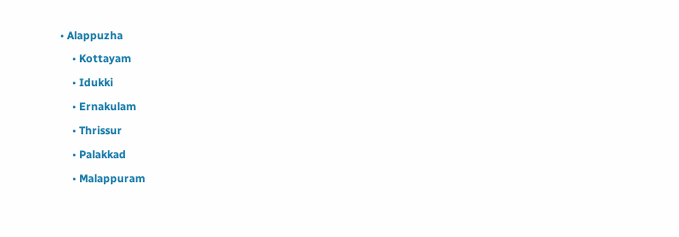• Alappuzha
    • Kottayam
    • Idukki
    • Ernakulam
    • Thrissur
    • Palakkad
    • Malappuram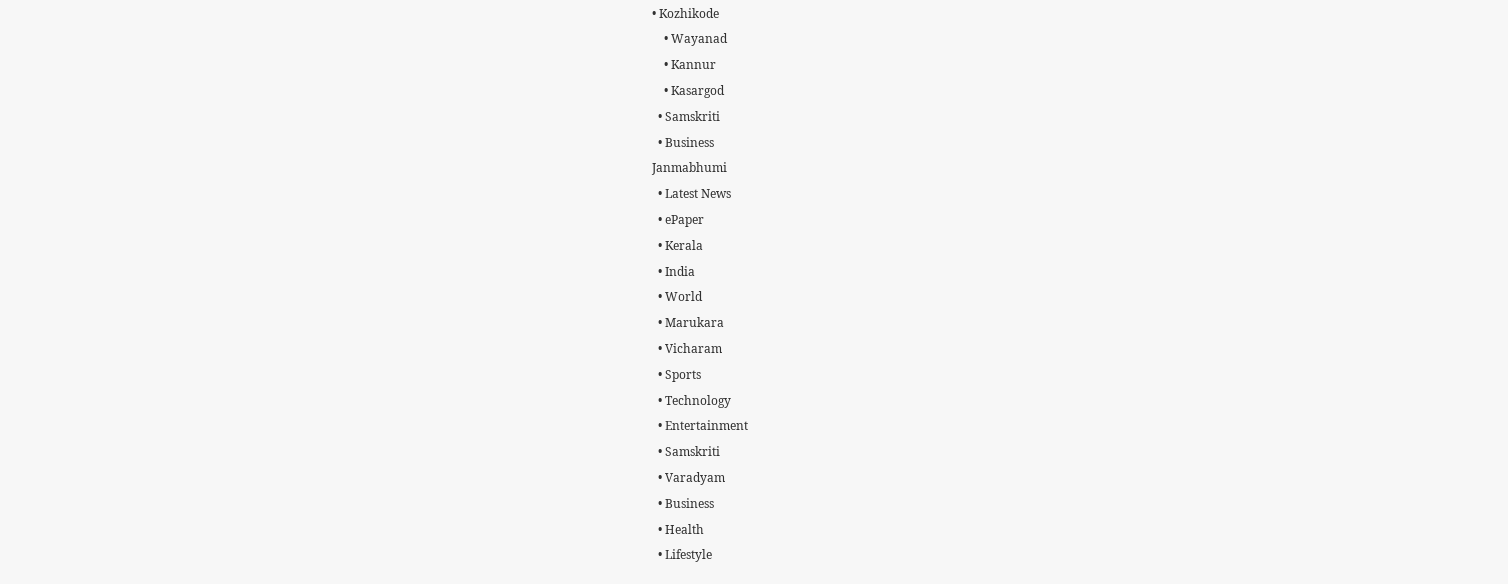• Kozhikode
    • Wayanad
    • Kannur
    • Kasargod
  • Samskriti
  • Business
Janmabhumi
  • Latest News
  • ePaper
  • Kerala
  • India
  • World
  • Marukara
  • Vicharam
  • Sports
  • Technology
  • Entertainment
  • Samskriti
  • Varadyam
  • Business
  • Health
  • Lifestyle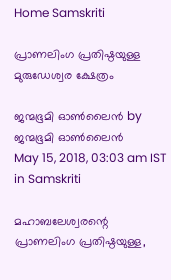Home Samskriti

പ്രാണലിംഗ പ്രതിഷ്ഠയുള്ള മുരുഡേശ്വര ക്ഷേത്രം

ജന്മഭൂമി ഓണ്‍ലൈന്‍ by ജന്മഭൂമി ഓണ്‍ലൈന്‍
May 15, 2018, 03:03 am IST
in Samskriti

മഹാബലേശ്വരന്റെ പ്രാണലിംഗ പ്രതിഷ്ഠയുള്ള,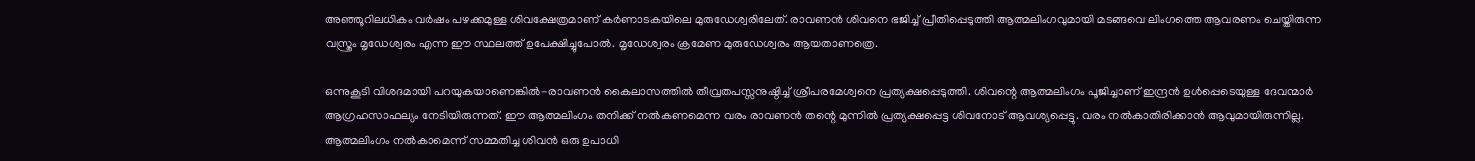അഞ്ഞൂറിലധികം വര്‍ഷം പഴക്കമുള്ള ശിവക്ഷേത്രമാണ് കര്‍ണാടകയിലെ മുരുഡേശ്വരിലേത്. രാവണന്‍ ശിവനെ ഭജിച്ച് പ്രീതിപ്പെടുത്തി ആത്മലിംഗവുമായി മടങ്ങവെ ലിംഗത്തെ ആവരണം ചെയ്തിരുന്ന വസ്ത്രം മൃഡേശ്വരം എന്ന ഈ സ്ഥലത്ത് ഉപേക്ഷിച്ചുപോല്‍. മൃഡേശ്വരം ക്രമേണ മുരുഡേശ്വരം ആയതാണത്രെ.

ഒന്നുകൂടി വിശദമായി പറയുകയാണെങ്കില്‍-രാവണന്‍ കൈലാസത്തില്‍ തീവ്രതപസ്സനുഷ്ഠിച്ച് ശ്രീപരമേശ്വനെ പ്രത്യക്ഷപ്പെടുത്തി. ശിവന്റെ ആത്മലിംഗം പൂജിച്ചാണ് ഇന്ദ്രന്‍ ഉള്‍പ്പെടെയുള്ള ദേവന്മാര്‍ ആഗ്രഹസാഫല്യം നേടിയിരുന്നത്. ഈ ആത്മലിംഗം തനിക്ക് നല്‍കണമെന്ന വരം രാവണന്‍ തന്റെ മുന്നില്‍ പ്രത്യക്ഷപ്പെട്ട ശിവനോട് ആവശ്യപ്പെട്ടു. വരം നല്‍കാതിരിക്കാന്‍ ആവുമായിരുന്നില്ല. ആത്മലിംഗം നല്‍കാമെന്ന് സമ്മതിച്ച ശിവന്‍ ഒരു ഉപാധി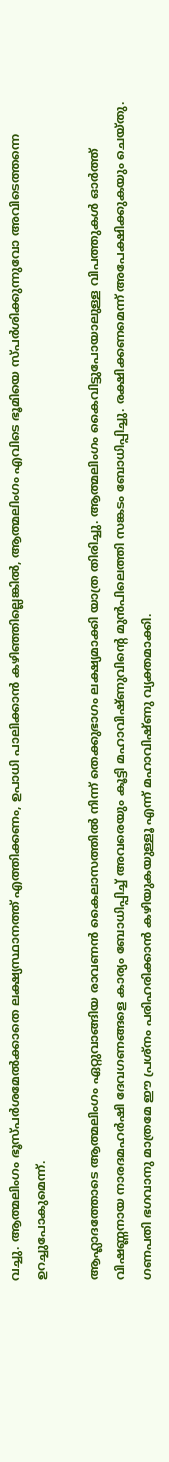വച്ചു. ആത്മലിംഗം ഭൂസ്പര്‍ശമേല്‍ക്കാതെ ലക്ഷ്യസ്ഥാനത്ത് എത്തിക്കണം, ഉപാധി പാലിക്കാന്‍ കഴിഞ്ഞില്ലെങ്കില്‍, ആത്മലിംഗം എവിടെ ഭൂമിയെ സ്പര്‍ശിക്കുന്നുവോ അവിടെത്തന്നെ ഉറച്ചുപോകുമെന്ന്.

ആഹ്ലാദത്തോടെ ആത്മലിംഗം ഏറ്റുവാങ്ങിയ രാവണന്‍ കൈലാസത്തില്‍ നിന്ന് തെക്കുഭാഗം ലക്ഷ്യമാക്കി യാത്ര തിരിച്ചു. ആത്മലിംഗം കൈവിട്ടുപോയാലുള്ള വിപത്തുകള്‍ ഓര്‍ത്ത് വിഷണ്ണനായ നാരദമഹര്‍ഷി ദേവഗണങ്ങളെ കാര്യം ബോധിപ്പിച്ച് അവരെയും കൂട്ടി മഹാവിഷ്ണുവിന്റെ മുന്‍പിലെത്തി സങ്കടം ബോധിപ്പിച്ചു. രക്ഷിക്കണമെന്ന് അപേക്ഷിക്കുകയും ചെയ്തു. ഗണപതി ഭഗവാനു മാത്രമേ ഈ പ്രശ്‌നം പരിഹരിക്കാന്‍ കഴിയുകയുള്ളൂ എന്ന് മഹാവിഷ്ണു വ്യക്തമാക്കി.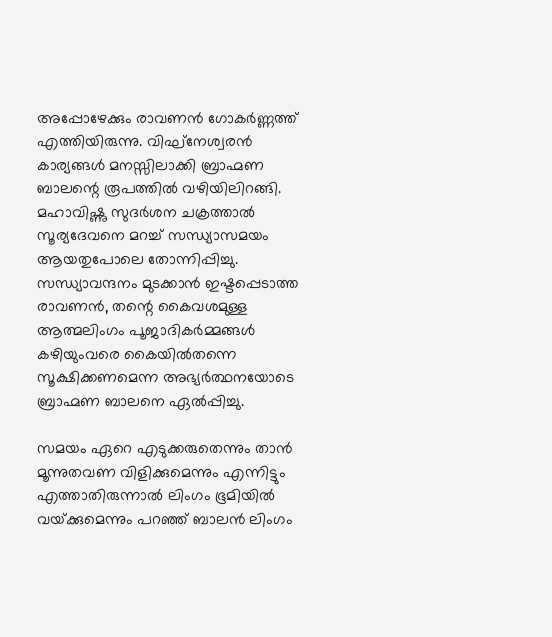അപ്പോഴേക്കും രാവണന്‍ ഗോകര്‍ണ്ണത്ത് എത്തിയിരുന്നു. വിഘ്‌നേശ്വരന്‍ കാര്യങ്ങള്‍ മനസ്സിലാക്കി ബ്രാഹ്മണ ബാലന്റെ രൂപത്തില്‍ വഴിയിലിറങ്ങി. മഹാവിഷ്ണു സുദര്‍ശന ചക്രത്താല്‍ സൂര്യദേവനെ മറച്ച് സന്ധ്യാസമയം ആയതുപോലെ തോന്നിപ്പിച്ചു. സന്ധ്യാവന്ദനം മുടക്കാന്‍ ഇഷ്ടപ്പെടാത്ത രാവണന്‍, തന്റെ കൈവശമുള്ള ആത്മലിംഗം പൂജാദികര്‍മ്മങ്ങള്‍ കഴിയുംവരെ കൈയില്‍തന്നെ സൂക്ഷിക്കണമെന്ന അഭ്യര്‍ത്ഥനയോടെ ബ്രാഹ്മണ ബാലനെ ഏല്‍പ്പിച്ചു.

സമയം ഏറെ എടുക്കരുതെന്നും താന്‍ മൂന്നുതവണ വിളിക്കുമെന്നും എന്നിട്ടും എത്താതിരുന്നാല്‍ ലിംഗം ഭൂമിയില്‍ വയ്‌ക്കുമെന്നും പറഞ്ഞ് ബാലന്‍ ലിംഗം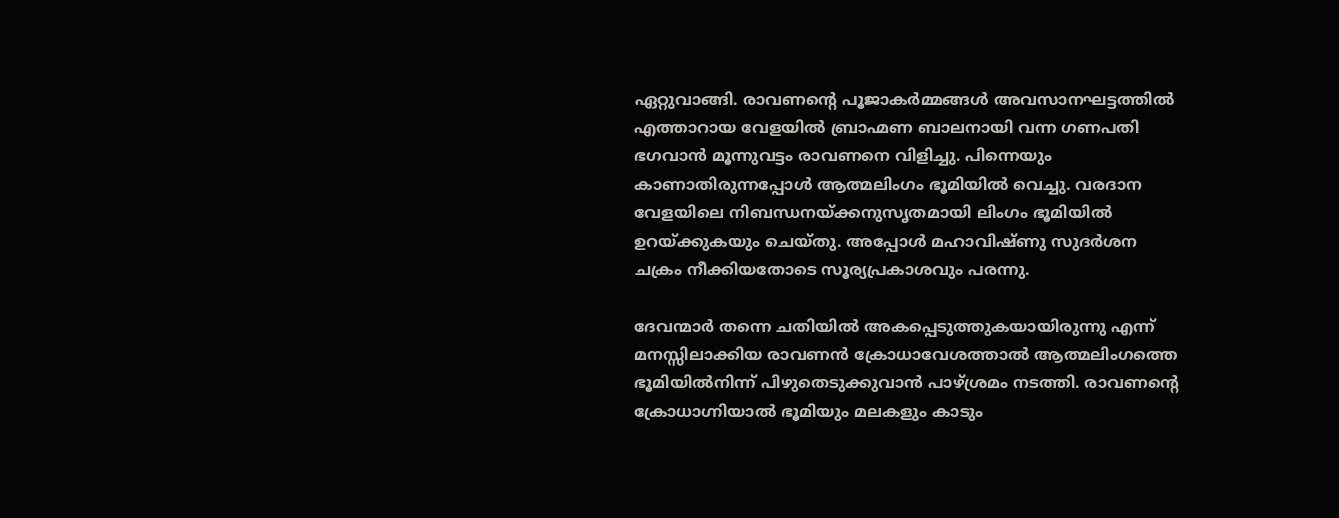ഏറ്റുവാങ്ങി. രാവണന്റെ പൂജാകര്‍മ്മങ്ങള്‍ അവസാനഘട്ടത്തില്‍ എത്താറായ വേളയില്‍ ബ്രാഹ്മണ ബാലനായി വന്ന ഗണപതി ഭഗവാന്‍ മൂന്നുവട്ടം രാവണനെ വിളിച്ചു. പിന്നെയും കാണാതിരുന്നപ്പോള്‍ ആത്മലിംഗം ഭൂമിയില്‍ വെച്ചു. വരദാന വേളയിലെ നിബന്ധനയ്‌ക്കനുസൃതമായി ലിംഗം ഭൂമിയില്‍ ഉറയ്‌ക്കുകയും ചെയ്തു. അപ്പോള്‍ മഹാവിഷ്ണു സുദര്‍ശന ചക്രം നീക്കിയതോടെ സൂര്യപ്രകാശവും പരന്നു.

ദേവന്മാര്‍ തന്നെ ചതിയില്‍ അകപ്പെടുത്തുകയായിരുന്നു എന്ന് മനസ്സിലാക്കിയ രാവണന്‍ ക്രോധാവേശത്താല്‍ ആത്മലിംഗത്തെ ഭൂമിയില്‍നിന്ന് പിഴുതെടുക്കുവാന്‍ പാഴ്ശ്രമം നടത്തി. രാവണന്റെ ക്രോധാഗ്നിയാല്‍ ഭൂമിയും മലകളും കാടും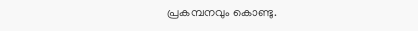പ്രകമ്പനവും കൊണ്ടു.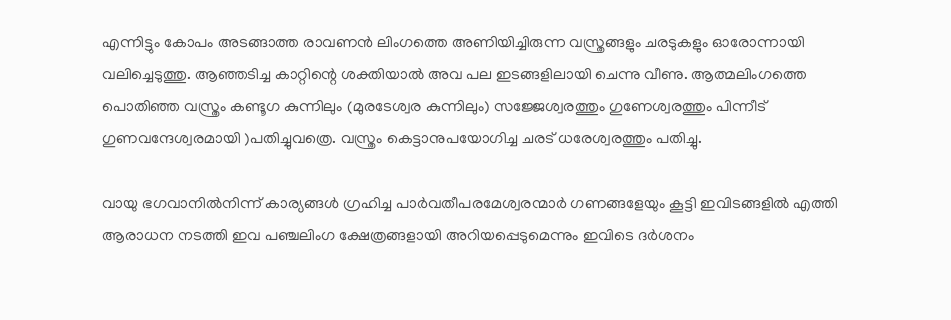എന്നിട്ടും കോപം അടങ്ങാത്ത രാവണന്‍ ലിംഗത്തെ അണിയിച്ചിരുന്ന വസ്ത്രങ്ങളും ചരടുകളും ഓരോന്നായി വലിച്ചെടുത്തു. ആഞ്ഞടിച്ച കാറ്റിന്റെ ശക്തിയാല്‍ അവ പല ഇടങ്ങളിലായി ചെന്നു വീണു. ആത്മലിംഗത്തെ പൊതിഞ്ഞ വസ്ത്രം കണ്ടൂഗ കുന്നിലും (മുരടേശ്വര കുന്നിലും) സജ്ജേശ്വരത്തും ഗുണേശ്വരത്തും പിന്നീട് ഗുണവന്ദേശ്വരമായി )പതിച്ചുവത്രെ. വസ്ത്രം കെട്ടാനുപയോഗിച്ച ചരട് ധരേശ്വരത്തും പതിച്ചു.

വായു ഭഗവാനില്‍നിന്ന് കാര്യങ്ങള്‍ ഗ്രഹിച്ച പാര്‍വതീപരമേശ്വരന്മാര്‍ ഗണങ്ങളേയും കൂട്ടി ഇവിടങ്ങളില്‍ എത്തി ആരാധന നടത്തി ഇവ പഞ്ചലിംഗ ക്ഷേത്രങ്ങളായി അറിയപ്പെടുമെന്നും ഇവിടെ ദര്‍ശനം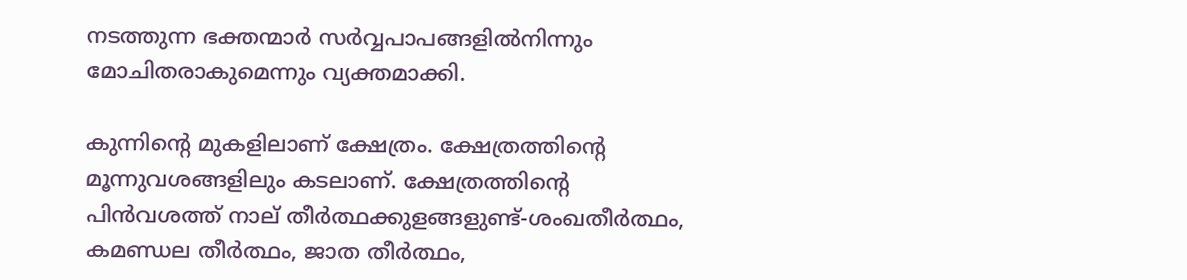നടത്തുന്ന ഭക്തന്മാര്‍ സര്‍വ്വപാപങ്ങളില്‍നിന്നും മോചിതരാകുമെന്നും വ്യക്തമാക്കി.

കുന്നിന്റെ മുകളിലാണ് ക്ഷേത്രം. ക്ഷേത്രത്തിന്റെ മൂന്നുവശങ്ങളിലും കടലാണ്. ക്ഷേത്രത്തിന്റെ പിന്‍വശത്ത് നാല് തീര്‍ത്ഥക്കുളങ്ങളുണ്ട്-ശംഖതീര്‍ത്ഥം, കമണ്ഡല തീര്‍ത്ഥം, ജാത തീര്‍ത്ഥം,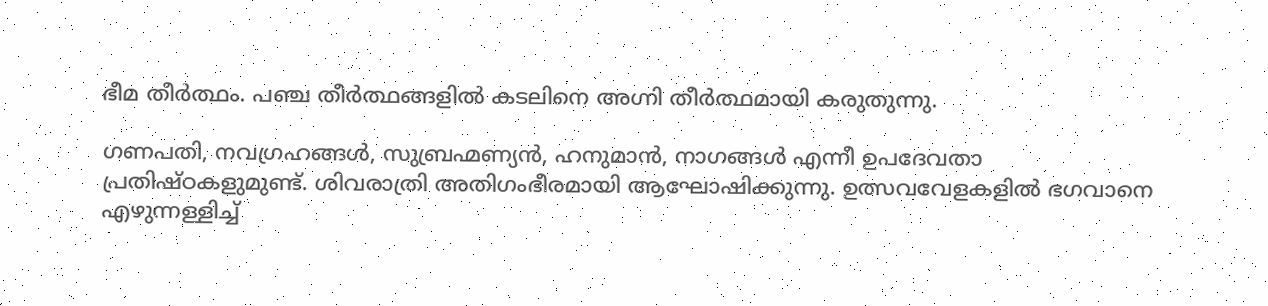ഭീമ തീര്‍ത്ഥം. പഞ്ച തീര്‍ത്ഥങ്ങളില്‍ കടലിനെ അഗ്നി തീര്‍ത്ഥമായി കരുതുന്നു.

ഗണപതി, നവഗ്രഹങ്ങള്‍, സുബ്രഹ്മണ്യന്‍, ഹനുമാന്‍, നാഗങ്ങള്‍ എന്നീ ഉപദേവതാ പ്രതിഷ്ഠകളുമുണ്ട്. ശിവരാത്രി അതിഗംഭീരമായി ആഘോഷിക്കുന്നു. ഉത്സവവേളകളില്‍ ഭഗവാനെ എഴുന്നള്ളിച്ച്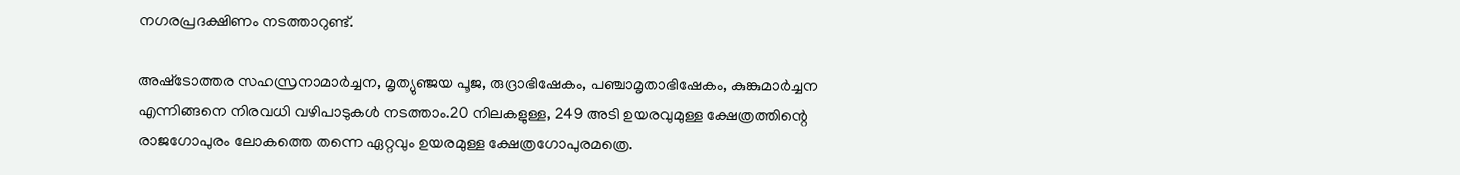നഗരപ്രദക്ഷിണം നടത്താറുണ്ട്.

അഷ്‌ടോത്തര സഹസ്രനാമാര്‍ച്ചന, മൃത്യുഞ്ജയ പൂജ, രുദ്രാഭിഷേകം, പഞ്ചാമൃതാഭിഷേകം, കുങ്കുമാര്‍ച്ചന എന്നിങ്ങനെ നിരവധി വഴിപാടുകള്‍ നടത്താം.20 നിലകളുള്ള, 249 അടി ഉയരവുമുള്ള ക്ഷേത്രത്തിന്റെ രാജഗോപുരം ലോകത്തെ തന്നെ ഏറ്റവും ഉയരമുള്ള ക്ഷേത്രഗോപുരമത്രെ.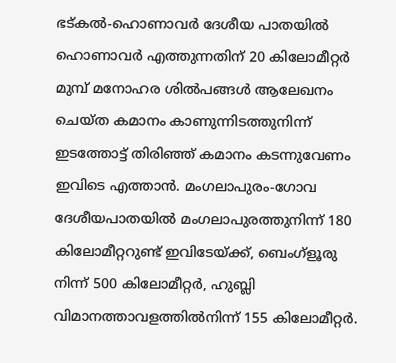ഭട്കല്‍-ഹൊണാവര്‍ ദേശീയ പാതയില്‍ ഹൊണാവര്‍ എത്തുന്നതിന് 20 കിലോമീറ്റര്‍ മുമ്പ് മനോഹര ശില്‍പങ്ങള്‍ ആലേഖനം ചെയ്ത കമാനം കാണുന്നിടത്തുനിന്ന്  ഇടത്തോട്ട് തിരിഞ്ഞ് കമാനം കടന്നുവേണം ഇവിടെ എത്താന്‍. മംഗലാപുരം-ഗോവ ദേശീയപാതയില്‍ മംഗലാപുരത്തുനിന്ന് 180 കിലോമീറ്ററുണ്ട് ഇവിടേയ്‌ക്ക്, ബെംഗ്‌ളൂരു നിന്ന് 500 കിലോമീറ്റര്‍, ഹുബ്ലി വിമാനത്താവളത്തില്‍നിന്ന് 155 കിലോമീറ്റര്‍.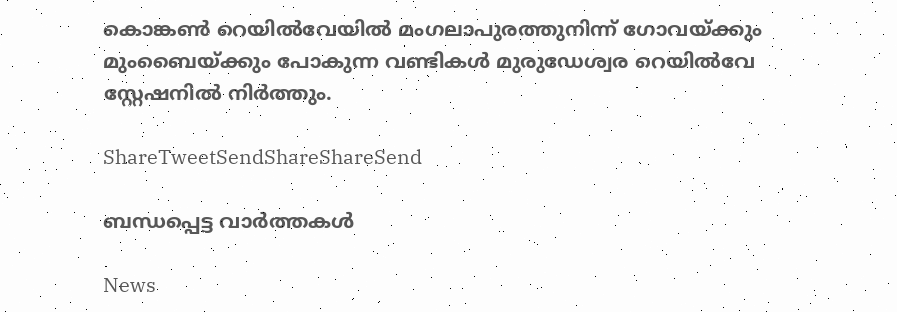കൊങ്കണ്‍ റെയില്‍വേയില്‍ മംഗലാപുരത്തുനിന്ന് ഗോവയ്‌ക്കും മുംബൈയ്‌ക്കും പോകുന്ന വണ്ടികള്‍ മുരുഡേശ്വര റെയില്‍വേ സ്റ്റേഷനില്‍ നിര്‍ത്തും.

ShareTweetSendShareShareSend

ബന്ധപ്പെട്ട വാര്‍ത്തകള്‍

News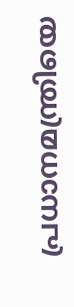പ്രധാനമന്ത്രിയെ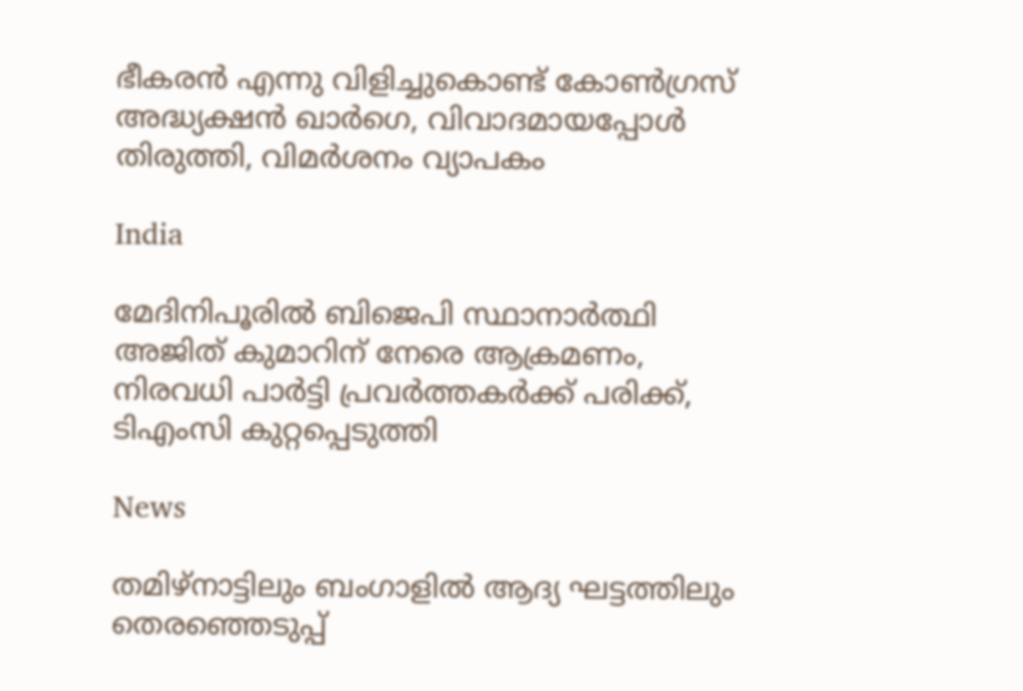ഭീകരൻ എന്നു വിളിച്ചുകൊണ്ട് കോൺഗ്രസ് അദ്ധ്യക്ഷൻ ഖാർഗെ, വിവാദമായപ്പോൾ തിരുത്തി, വിമർശനം വ്യാപകം

India

മേദിനിപൂരിൽ ബിജെപി സ്ഥാനാർത്ഥി അജിത് കുമാറിന് നേരെ ആക്രമണം, നിരവധി പാർട്ടി പ്രവർത്തകർക്ക് പരിക്ക്, ടിഎംസി കുറ്റപ്പെടുത്തി

News

തമിഴ്‌നാട്ടിലും ബംഗാളിൽ ആദ്യ ഘട്ടത്തിലും തെരഞ്ഞെടുപ്പ്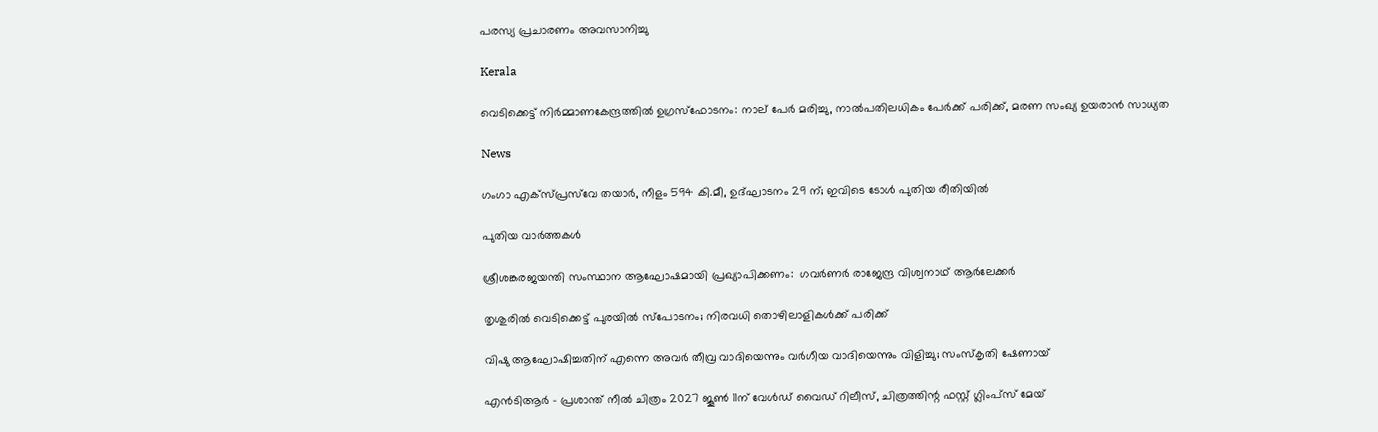പരസ്യ പ്രചാരണം അവസാനിച്ചു

Kerala

വെടിക്കെട്ട് നിർമ്മാണകേന്ദ്രത്തിൽ ഉഗ്രസ്ഫോടനം: നാല് പേർ മരിച്ചു, നാൽപതിലധികം പേർക്ക് പരിക്ക്, മരണ സംഖ്യ ഉയരാൻ സാധ്യത

News

ഗംഗാ എക്‌സ്പ്രസ്‌വേ തയാർ, നീളം 594 കി.മീ, ഉദ്ഘാടനം 29 ന്; ഇവിടെ ടോൾ പുതിയ രീതിയിൽ

പുതിയ വാര്‍ത്തകള്‍

ശ്രീശങ്കരജയന്തി സംസ്ഥാന ആഘോഷമായി പ്രഖ്യാപിക്കണം:  ഗവര്‍ണര്‍ രാജേന്ദ്ര വിശ്വനാഥ് ആര്‍ലേക്കര്‍

തൃശുരിൽ വെടിക്കെട്ട് പുരയിൽ സ്പോടനം; നിരവധി തൊഴിലാളികൾക്ക് പരിക്ക്

വിഷു ആഘോഷിച്ചതിന് എന്നെ അവർ തീവ്ര വാദിയെന്നും വർഗീയ വാദിയെന്നും വിളിച്ചു; സംസ്‌കൃതി ഷേണായ്

എന്‍ടിആർ – പ്രശാന്ത് നീല്‍ ചിത്രം 2027 ജൂൺ 11ന് വേൾഡ് വൈഡ് റിലീസ്‌, ചിത്രത്തിന്റ ഫസ്റ്റ് ഗ്ലിംപ്സ് മേയ്‌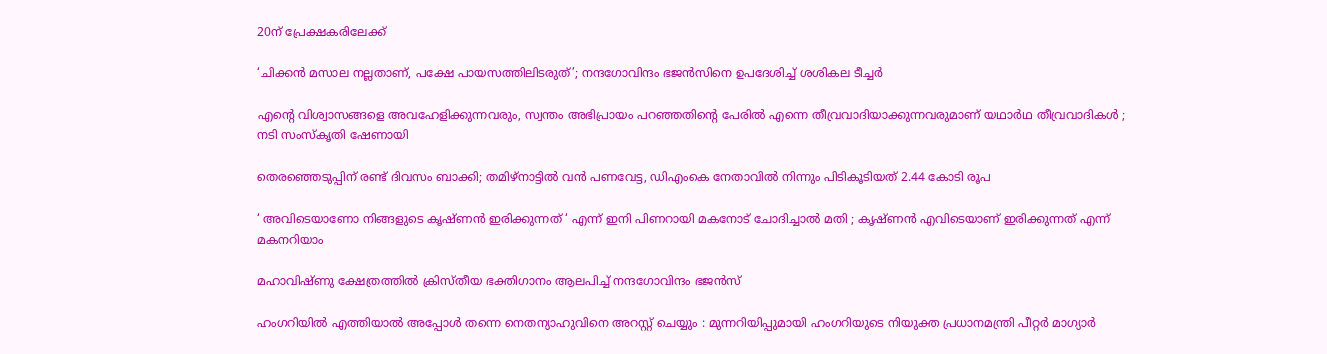20ന് പ്രേക്ഷകരിലേക്ക്

‘ചിക്കൻ മസാല നല്ലതാണ്, പക്ഷേ പായസത്തിലിടരുത്’; നന്ദഗോവിന്ദം ഭജൻസിനെ ഉപദേശിച്ച് ശശികല ടീച്ചർ

എന്റെ വിശ്വാസങ്ങളെ അവഹേളിക്കുന്നവരും, സ്വന്തം അഭിപ്രായം പറഞ്ഞതിന്റെ പേരിൽ എന്നെ തീവ്രവാദിയാക്കുന്നവരുമാണ് യഥാർഥ തീവ്രവാദികൾ ; നടി സംസ്കൃതി ഷേണായി

തെരഞ്ഞെടുപ്പിന് രണ്ട് ദിവസം ബാക്കി; തമിഴ്നാട്ടിൽ വൻ പണവേട്ട, ഡിഎംകെ നേതാവിൽ നിന്നും പിടികൂടിയത് 2.44 കോടി രൂപ

‘ അവിടെയാണോ നിങ്ങളുടെ കൃഷ്ണൻ ഇരിക്കുന്നത് ‘ എന്ന് ഇനി പിണറായി മകനോട് ചോദിച്ചാൽ മതി ; കൃഷ്ണൻ എവിടെയാണ് ഇരിക്കുന്നത് എന്ന് മകനറിയാം

മഹാവിഷ്ണു ക്ഷേത്രത്തിൽ ക്രിസ്തീയ ഭക്തിഗാനം ആലപിച്ച് നന്ദഗോവിന്ദം ഭജൻസ്

ഹംഗറിയിൽ എത്തിയാൽ അപ്പോൾ തന്നെ നെതന്യാഹുവിനെ അറസ്റ്റ് ചെയ്യും : മുന്നറിയിപ്പുമായി ഹംഗറിയുടെ നിയുക്ത പ്രധാനമന്ത്രി പീറ്റർ മാഗ്യാർ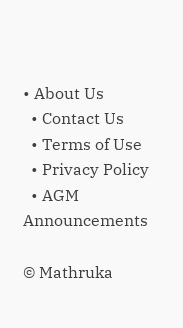• About Us
  • Contact Us
  • Terms of Use
  • Privacy Policy
  • AGM Announcements

© Mathruka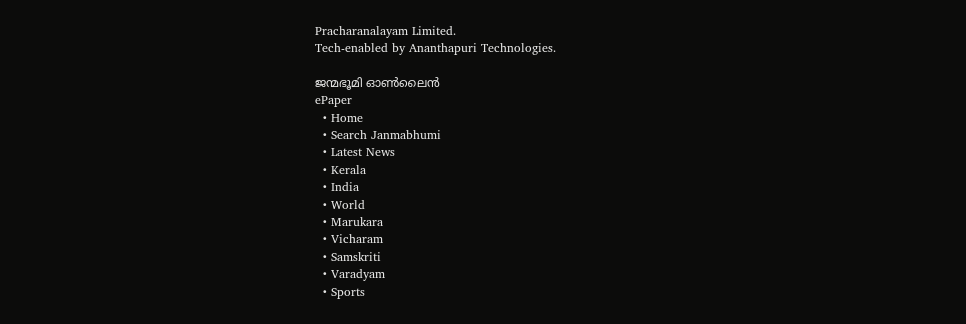Pracharanalayam Limited.
Tech-enabled by Ananthapuri Technologies.

ജന്മഭൂമി ഓണ്‍ലൈന്‍
ePaper
  • Home
  • Search Janmabhumi
  • Latest News
  • Kerala
  • India
  • World
  • Marukara
  • Vicharam
  • Samskriti
  • Varadyam
  • Sports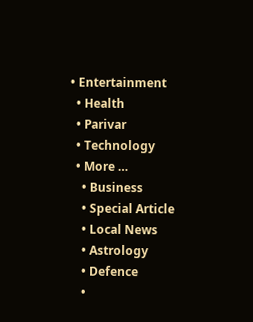• Entertainment
  • Health
  • Parivar
  • Technology
  • More …
    • Business
    • Special Article
    • Local News
    • Astrology
    • Defence
    •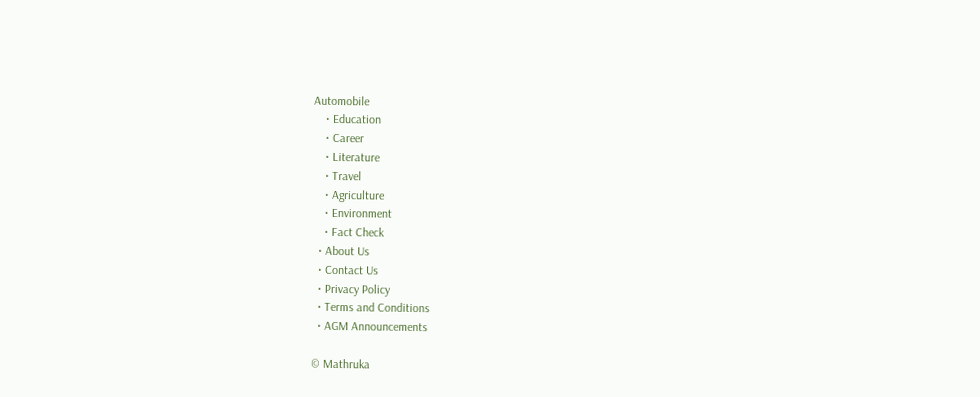Automobile
    • Education
    • Career
    • Literature
    • Travel
    • Agriculture
    • Environment
    • Fact Check
  • About Us
  • Contact Us
  • Privacy Policy
  • Terms and Conditions
  • AGM Announcements

© Mathruka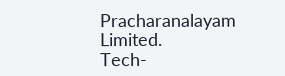Pracharanalayam Limited.
Tech-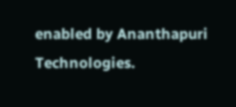enabled by Ananthapuri Technologies.